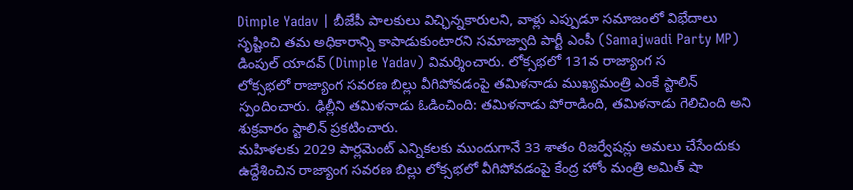Dimple Yadav | బీజేపీ పాలకులు విచ్ఛిన్నకారులని, వాళ్లు ఎప్పుడూ సమాజంలో విభేదాలు సృష్టించి తమ అధికారాన్ని కాపాడుకుంటారని సమాజ్వాది పార్టీ ఎంపీ (Samajwadi Party MP) డింపుల్ యాదవ్ (Dimple Yadav) విమర్శించారు. లోక్సభలో 131వ రాజ్యాంగ స
లోక్సభలో రాజ్యాంగ సవరణ బిల్లు వీగిపోవడంపై తమిళనాడు ముఖ్యమంత్రి ఎంకే స్టాలిన్ స్పందించారు. ఢిల్లీని తమిళనాడు ఓడించింది: తమిళనాడు పోరాడింది, తమిళనాడు గెలిచింది అని శుక్రవారం స్టాలిన్ ప్రకటించారు.
మహిళలకు 2029 పార్లమెంట్ ఎన్నికలకు ముందుగానే 33 శాతం రిజర్వేషన్లు అమలు చేసేందుకు ఉద్దేశించిన రాజ్యాంగ సవరణ బిల్లు లోక్సభలో వీగిపోవడంపై కేంద్ర హోం మంత్రి అమిత్ షా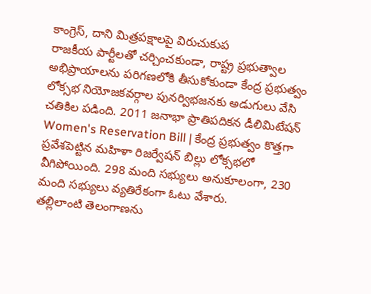కాంగ్రెస్, దాని మిత్రపక్షాలపై విరుచుకుప
రాజకీయ పార్టీలతో చర్చించకుండా, రాష్ట్ర ప్రభుత్వాల అభిప్రాయాలను పరిగణలోకి తీసుకోకుండా కేంద్ర ప్రభుత్వం లోక్సభ నియోజకవర్గాల పునర్విభజనకు అడుగులు వేసి చతికిల పడింది. 2011 జనాభా ప్రాతిపదికన డీలిమిటేషన్
Women's Reservation Bill | కేంద్ర ప్రభుత్వం కొత్తగా ప్రవేశపెట్టిన మహిళా రిజర్వేషన్ బిల్లు లోక్సభలో వీగిపోయింది. 298 మంది సభ్యులు అనుకూలంగా, 230 మంది సభ్యులు వ్యతిరేకంగా ఓటు వేశారు.
తల్లిలాంటి తెలంగాణను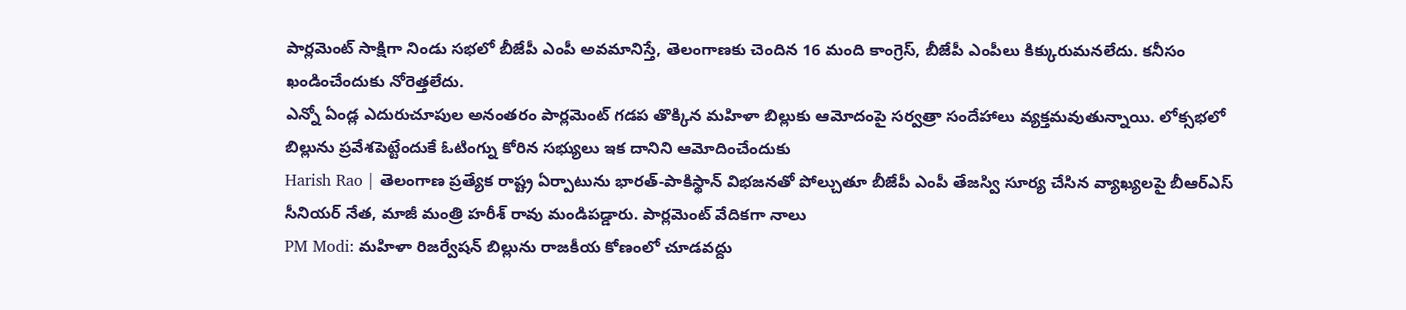పార్లమెంట్ సాక్షిగా నిండు సభలో బీజేపీ ఎంపీ అవమానిస్తే, తెలంగాణకు చెందిన 16 మంది కాంగ్రెస్, బీజేపీ ఎంపీలు కిక్కురుమనలేదు. కనీసం ఖండించేందుకు నోరెత్తలేదు.
ఎన్నో ఏండ్ల ఎదురుచూపుల అనంతరం పార్లమెంట్ గడప తొక్కిన మహిళా బిల్లుకు ఆమోదంపై సర్వత్రా సందేహాలు వ్యక్తమవుతున్నాయి. లోక్సభలో బిల్లును ప్రవేశపెట్టేందుకే ఓటింగ్ను కోరిన సభ్యులు ఇక దానిని ఆమోదించేందుకు
Harish Rao | తెలంగాణ ప్రత్యేక రాష్ట్ర ఏర్పాటును భారత్-పాకిస్థాన్ విభజనతో పోల్చుతూ బీజేపీ ఎంపీ తేజస్వి సూర్య చేసిన వ్యాఖ్యలపై బీఆర్ఎస్ సీనియర్ నేత, మాజీ మంత్రి హరీశ్ రావు మండిపడ్డారు. పార్లమెంట్ వేదికగా నాలు
PM Modi: మహిళా రిజర్వేషన్ బిల్లును రాజకీయ కోణంలో చూడవద్దు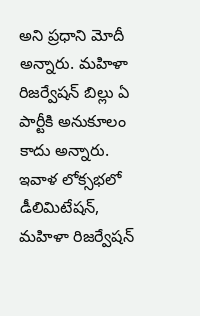అని ప్రధాని మోదీ అన్నారు. మహిళా రిజర్వేషన్ బిల్లు ఏ పార్టీకి అనుకూలం కాదు అన్నారు. ఇవాళ లోక్సభలో డీలిమిటేషన్, మహిళా రిజర్వేషన్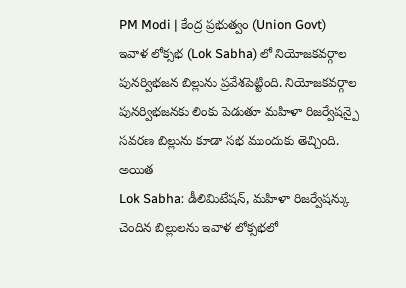PM Modi | కేంద్ర ప్రభుత్వం (Union Govt) ఇవాళ లోక్సభ (Lok Sabha) లో నియోజకవర్గాల పునర్విభజన బిల్లును ప్రవేశపెట్టింది. నియోజకవర్గాల పునర్విభజనకు లింకు పెడుతూ మహిళా రిజర్వేషన్పై సవరణ బిల్లును కూడా సభ ముందుకు తెచ్చింది. అయిత
Lok Sabha: డీలిమిటేషన్, మహిళా రిజర్వేషన్కు చెందిన బిల్లులను ఇవాళ లోక్సభలో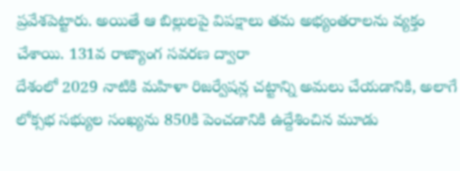ప్రవేశపెట్టారు. అయితే ఆ బిల్లులపై విపక్షాలు తమ అభ్యంతరాలను వ్యక్తం చేశాయి. 131వ రాజ్యాంగ సవరణ ద్వారా
దేశంలో 2029 నాటికి మహిళా రిజర్వేషన్ల చట్టాన్ని అమలు చేయడానికి, అలాగే లోక్సభ సభ్యుల సంఖ్యను 850కి పెంచడానికి ఉద్దేశించిన మూడు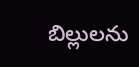బిల్లులను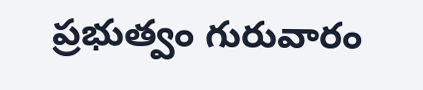ప్రభుత్వం గురువారం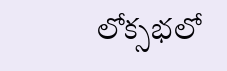లోక్సభలో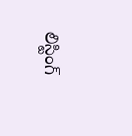లిస్టింగ్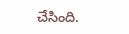చేసింది.